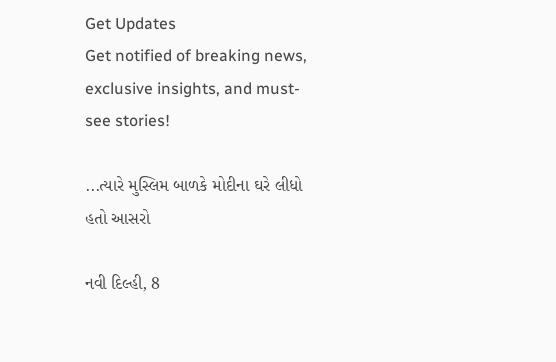Get Updates
Get notified of breaking news, exclusive insights, and must-see stories!

...ત્યારે મુસ્લિમ બાળકે મોદીના ઘરે લીધો હતો આસરો

નવી દિલ્હી, 8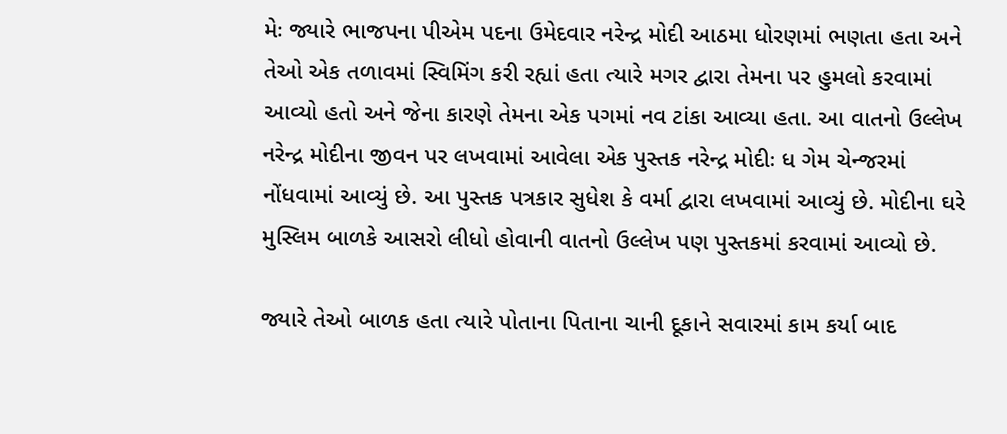મેઃ જ્યારે ભાજપના પીએમ પદના ઉમેદવાર નરેન્દ્ર મોદી આઠમા ધોરણમાં ભણતા હતા અને તેઓ એક તળાવમાં સ્વિમિંગ કરી રહ્યાં હતા ત્યારે મગર દ્વારા તેમના પર હુમલો કરવામાં આવ્યો હતો અને જેના કારણે તેમના એક પગમાં નવ ટાંકા આવ્યા હતા. આ વાતનો ઉલ્લેખ નરેન્દ્ર મોદીના જીવન પર લખવામાં આવેલા એક પુસ્તક નરેન્દ્ર મોદીઃ ધ ગેમ ચેન્જરમાં નોંધવામાં આવ્યું છે. આ પુસ્તક પત્રકાર સુધેશ કે વર્મા દ્વારા લખવામાં આવ્યું છે. મોદીના ઘરે મુસ્લિમ બાળકે આસરો લીધો હોવાની વાતનો ઉલ્લેખ પણ પુસ્તકમાં કરવામાં આવ્યો છે.

જ્યારે તેઓ બાળક હતા ત્યારે પોતાના પિતાના ચાની દૂકાને સવારમાં કામ કર્યા બાદ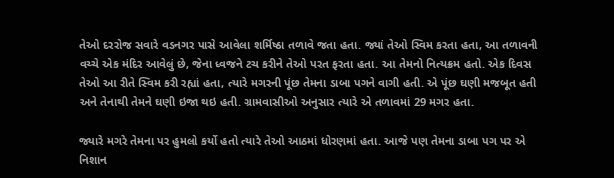તેઓ દરરોજ સવારે વડનગર પાસે આવેલા શર્મિષ્ઠા તળાવે જતા હતા. જ્યાં તેઓ સ્વિમ કરતા હતા, આ તળાવની વચ્ચે એક મંદિર આવેલું છે, જેના ધ્વજને ટચ કરીને તેઓ પરત ફરતા હતા. આ તેમનો નિત્યક્રમ હતો. એક દિવસ તેઓ આ રીતે સ્વિમ કરી રહ્યાં હતા, ત્યારે મગરની પૂંછ તેમના ડાબા પગને વાગી હતી. એ પૂંછ ઘણી મજબૂત હતી અને તેનાથી તેમને ઘણી ઇજા થઇ હતી. ગ્રામવાસીઓ અનુસાર ત્યારે એ તળાવમાં 29 મગર હતા.

જ્યારે મગરે તેમના પર હુમલો કર્યો હતો ત્યારે તેઓ આઠમાં ધોરણમાં હતા. આજે પણ તેમના ડાબા પગ પર એ નિશાન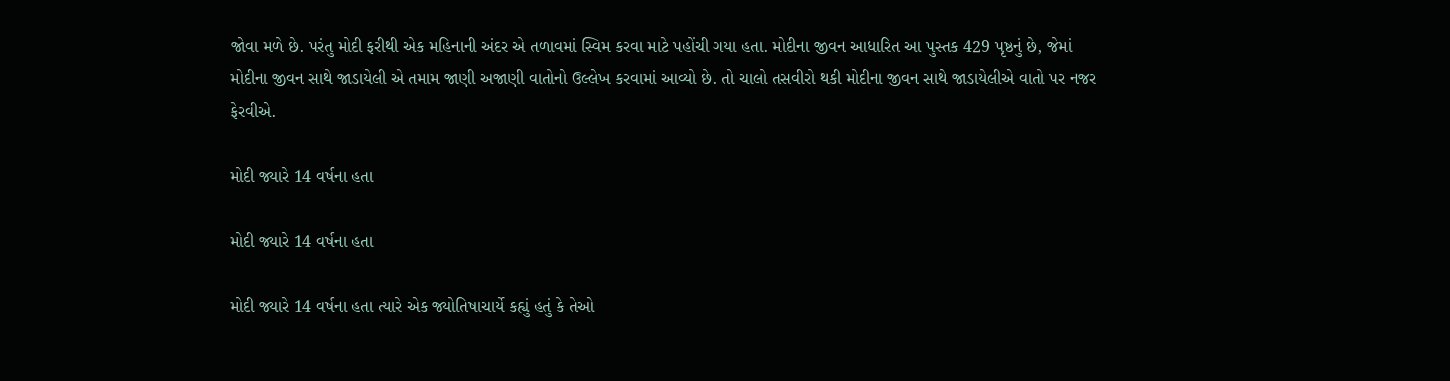જોવા મળે છે. પરંતુ મોદી ફરીથી એક મહિનાની અંદર એ તળાવમાં સ્વિમ કરવા માટે પહોંચી ગયા હતા. મોદીના જીવન આધારિત આ પુસ્તક 429 પૃષ્ઠનું છે, જેમાં મોદીના જીવન સાથે જાડાયેલી એ તમામ જાણી અજાણી વાતોનો ઉલ્લેખ કરવામાં આવ્યો છે. તો ચાલો તસવીરો થકી મોદીના જીવન સાથે જાડાયેલીએ વાતો પર નજર ફેરવીએ.

મોદી જ્યારે 14 વર્ષના હતા

મોદી જ્યારે 14 વર્ષના હતા

મોદી જ્યારે 14 વર્ષના હતા ત્યારે એક જ્યોતિષાચાર્યે કહ્યું હતું કે તેઓ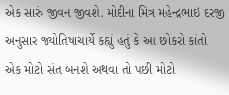એક સારું જીવન જીવશે. મોદીના મિત્ર મહેન્દ્રભાઇ દરજી અનુસાર જ્યોતિષાચાર્યે કહ્યું હતું કે આ છોકરો કાંતો એક મોટો સંત બનશે અથવા તો પછી મોટો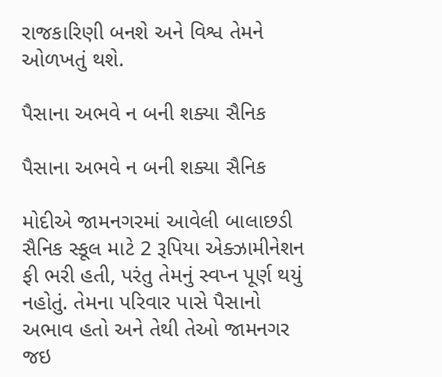રાજકારિણી બનશે અને વિશ્વ તેમને ઓળખતું થશે.

પૈસાના અભવે ન બની શક્યા સૈનિક

પૈસાના અભવે ન બની શક્યા સૈનિક

મોદીએ જામનગરમાં આવેલી બાલાછડી સૈનિક સ્કૂલ માટે 2 રૂપિયા એક્ઝામીનેશન ફી ભરી હતી, પરંતુ તેમનું સ્વપ્ન પૂર્ણ થયું નહોતું. તેમના પરિવાર પાસે પૈસાનો અભાવ હતો અને તેથી તેઓ જામનગર જઇ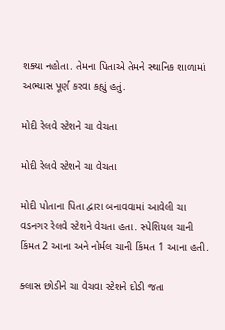શક્યા નહોતા. તેમના પિતાએ તેમને સ્થાનિક શાળામાં અભ્યાસ પૂર્ણ કરવા કહ્યું હતું.

મોદી રેલવે સ્ટેશને ચા વેચતા

મોદી રેલવે સ્ટેશને ચા વેચતા

મોદી પોતાના પિતા દ્વારા બનાવવામાં આવેલી ચા વડનગર રેલવે સ્ટેશને વેચતા હતા. સ્પેશિયલ ચાની કિંમત 2 આના અને નોર્મલ ચાની કિંમત 1 આના હતી.

ક્લાસ છોડીને ચા વેચવા સ્ટેશને દોડી જતા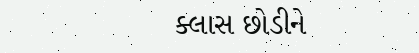ક્લાસ છોડીને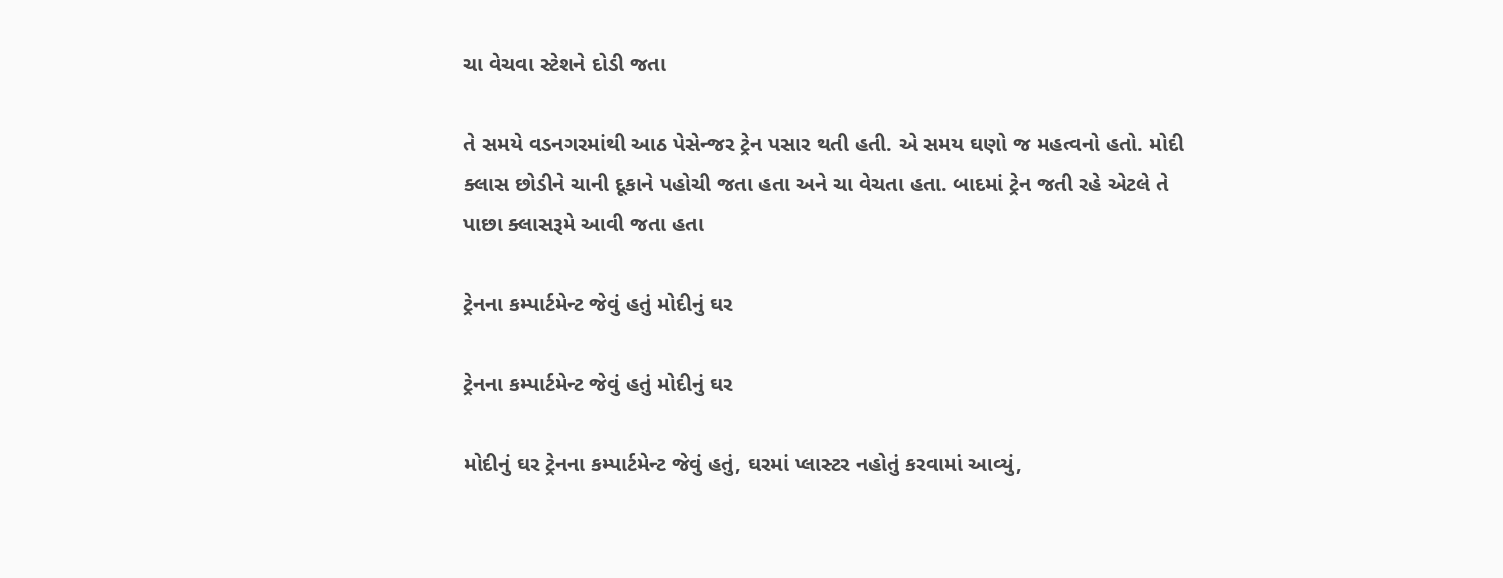ચા વેચવા સ્ટેશને દોડી જતા

તે સમયે વડનગરમાંથી આઠ પેસેન્જર ટ્રેન પસાર થતી હતી. એ સમય ઘણો જ મહત્વનો હતો. મોદી ક્લાસ છોડીને ચાની દૂકાને પહોચી જતા હતા અને ચા વેચતા હતા. બાદમાં ટ્રેન જતી રહે એટલે તે પાછા ક્લાસરૂમે આવી જતા હતા

ટ્રેનના કમ્પાર્ટમેન્ટ જેવું હતું મોદીનું ઘર

ટ્રેનના કમ્પાર્ટમેન્ટ જેવું હતું મોદીનું ઘર

મોદીનું ઘર ટ્રેનના કમ્પાર્ટમેન્ટ જેવું હતું, ઘરમાં પ્લાસ્ટર નહોતું કરવામાં આવ્યું,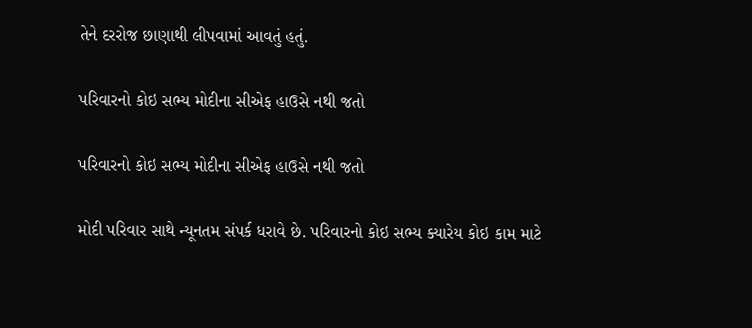તેને દરરોજ છાણાથી લીપવામાં આવતું હતું.

પરિવારનો કોઇ સભ્ય મોદીના સીએફ હાઉસે નથી જતો

પરિવારનો કોઇ સભ્ય મોદીના સીએફ હાઉસે નથી જતો

મોદી પરિવાર સાથે ન્યૂનતમ સંપર્ક ધરાવે છે. પરિવારનો કોઇ સભ્ય ક્યારેય કોઇ કામ માટે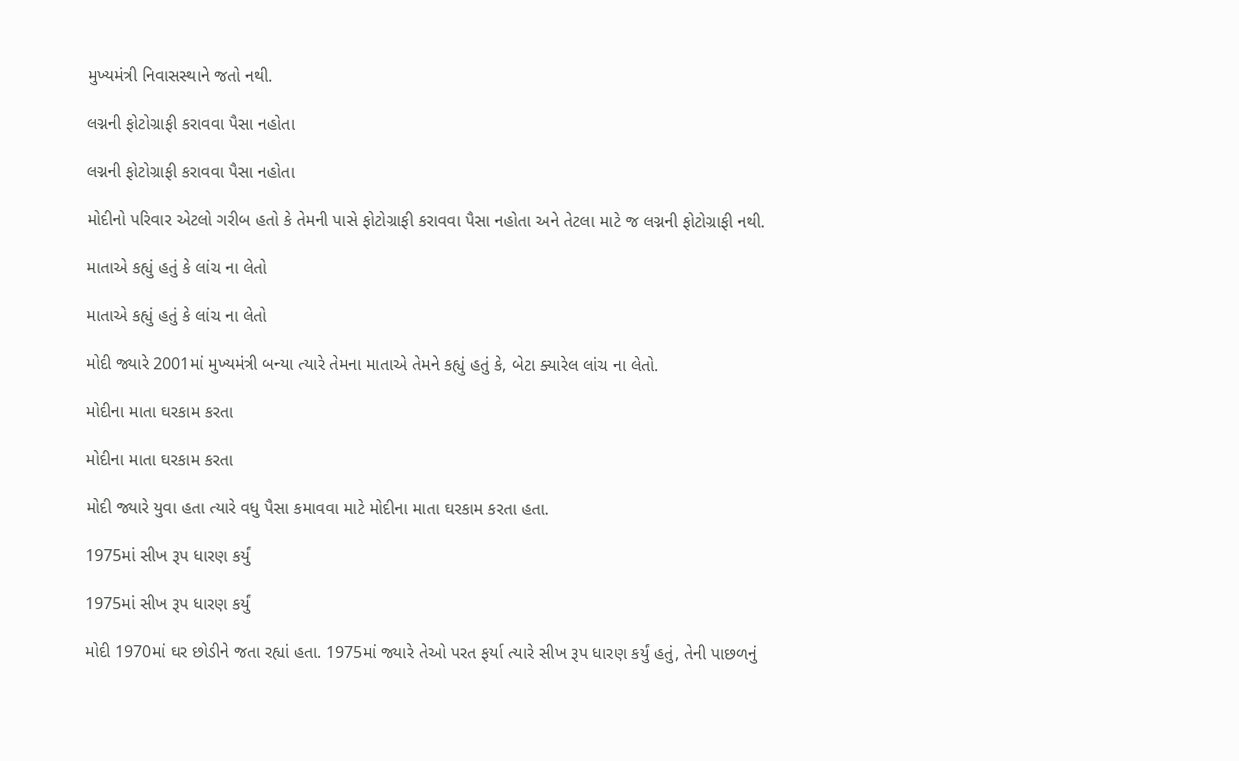મુખ્યમંત્રી નિવાસસ્થાને જતો નથી.

લગ્નની ફોટોગ્રાફી કરાવવા પૈસા નહોતા

લગ્નની ફોટોગ્રાફી કરાવવા પૈસા નહોતા

મોદીનો પરિવાર એટલો ગરીબ હતો કે તેમની પાસે ફોટોગ્રાફી કરાવવા પૈસા નહોતા અને તેટલા માટે જ લગ્નની ફોટોગ્રાફી નથી.

માતાએ કહ્યું હતું કે લાંચ ના લેતો

માતાએ કહ્યું હતું કે લાંચ ના લેતો

મોદી જ્યારે 2001માં મુખ્યમંત્રી બન્યા ત્યારે તેમના માતાએ તેમને કહ્યું હતું કે, બેટા ક્યારેલ લાંચ ના લેતો.

મોદીના માતા ઘરકામ કરતા

મોદીના માતા ઘરકામ કરતા

મોદી જ્યારે યુવા હતા ત્યારે વધુ પૈસા કમાવવા માટે મોદીના માતા ઘરકામ કરતા હતા.

1975માં સીખ રૂપ ધારણ કર્યું

1975માં સીખ રૂપ ધારણ કર્યું

મોદી 1970માં ઘર છોડીને જતા રહ્યાં હતા. 1975માં જ્યારે તેઓ પરત ફર્યા ત્યારે સીખ રૂપ ધારણ કર્યું હતું, તેની પાછળનું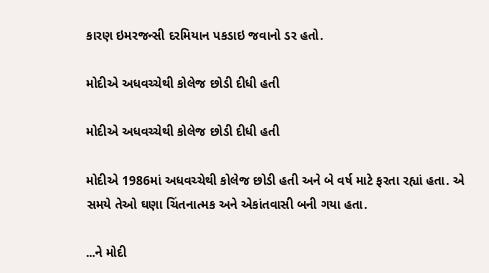કારણ ઇમરજન્સી દરમિયાન પકડાઇ જવાનો ડર હતો.

મોદીએ અધવચ્ચેથી કોલેજ છોડી દીધી હતી

મોદીએ અધવચ્ચેથી કોલેજ છોડી દીધી હતી

મોદીએ 1986માં અધવચ્ચેથી કોલેજ છોડી હતી અને બે વર્ષ માટે ફરતા રહ્યાં હતા. એ સમયે તેઓ ઘણા ચિંતનાત્મક અને એકાંતવાસી બની ગયા હતા.

...ને મોદી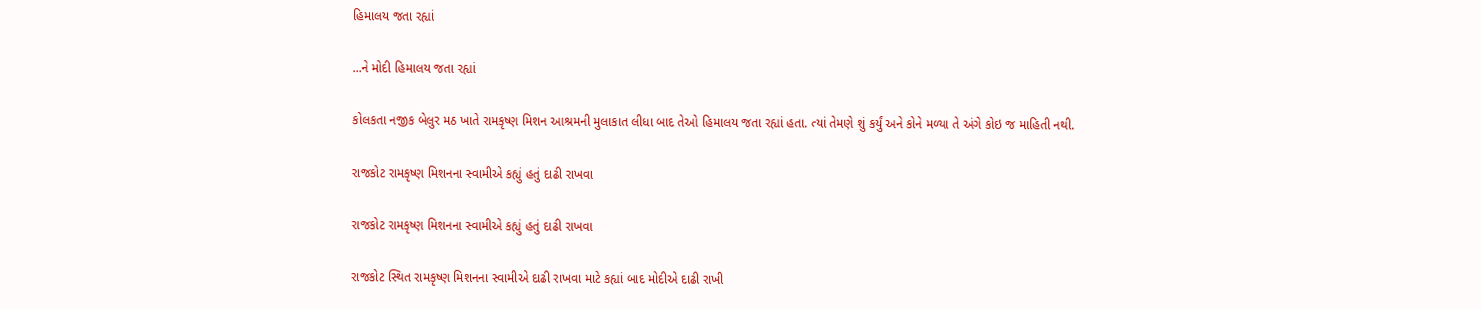હિમાલય જતા રહ્યાં

...ને મોદી હિમાલય જતા રહ્યાં

કોલકતા નજીક બેલુર મઠ ખાતે રામકૃષ્ણ મિશન આશ્રમની મુલાકાત લીધા બાદ તેઓ હિમાલય જતા રહ્યાં હતા. ત્યાં તેમણે શું કર્યું અને કોને મળ્યા તે અંગે કોઇ જ માહિતી નથી.

રાજકોટ રામકૃષ્ણ મિશનના સ્વામીએ કહ્યું હતું દાઢી રાખવા

રાજકોટ રામકૃષ્ણ મિશનના સ્વામીએ કહ્યું હતું દાઢી રાખવા

રાજકોટ સ્થિત રામકૃષ્ણ મિશનના સ્વામીએ દાઢી રાખવા માટે કહ્યાં બાદ મોદીએ દાઢી રાખી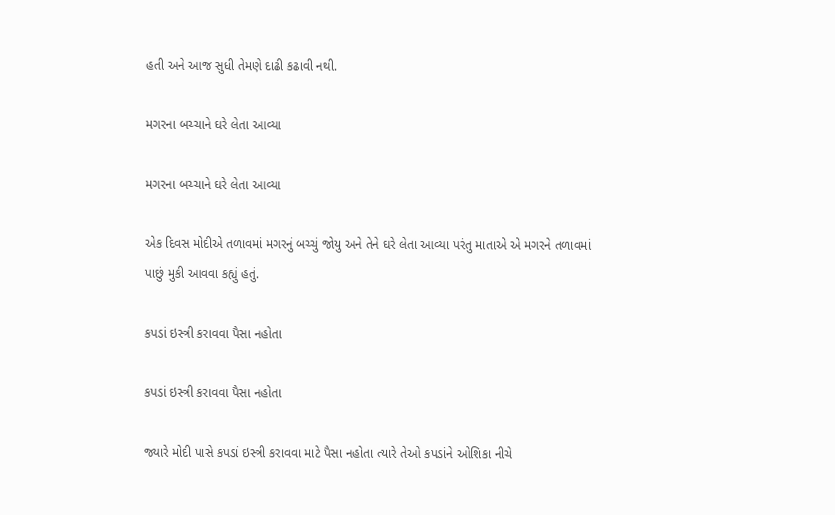હતી અને આજ સુધી તેમણે દાઢી કઢાવી નથી.

મગરના બચ્ચાને ઘરે લેતા આવ્યા

મગરના બચ્ચાને ઘરે લેતા આવ્યા

એક દિવસ મોદીએ તળાવમાં મગરનું બચ્ચું જોયુ અને તેને ઘરે લેતા આવ્યા પરંતુ માતાએ એ મગરને તળાવમાં પાછું મુકી આવવા કહ્યું હતું.

કપડાં ઇસ્ત્રી કરાવવા પૈસા નહોતા

કપડાં ઇસ્ત્રી કરાવવા પૈસા નહોતા

જ્યારે મોદી પાસે કપડાં ઇસ્ત્રી કરાવવા માટે પૈસા નહોતા ત્યારે તેઓ કપડાંને ઓશિકા નીચે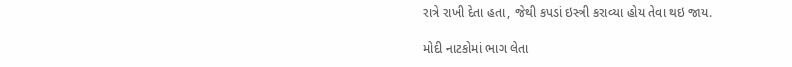રાત્રે રાખી દેતા હતા, જેથી કપડાં ઇસ્ત્રી કરાવ્યા હોય તેવા થઇ જાય.

મોદી નાટકોમાં ભાગ લેતા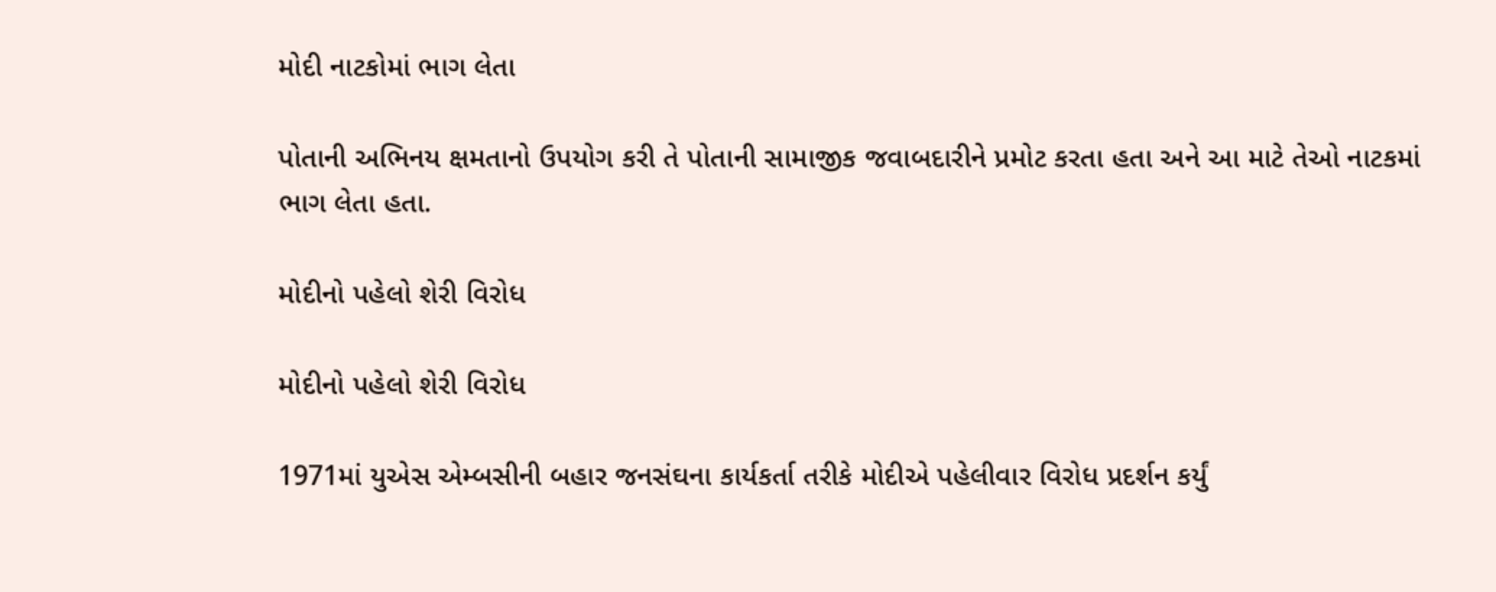મોદી નાટકોમાં ભાગ લેતા

પોતાની અભિનય ક્ષમતાનો ઉપયોગ કરી તે પોતાની સામાજીક જવાબદારીને પ્રમોટ કરતા હતા અને આ માટે તેઓ નાટકમાં ભાગ લેતા હતા.

મોદીનો પહેલો શેરી વિરોધ

મોદીનો પહેલો શેરી વિરોધ

1971માં યુએસ એમ્બસીની બહાર જનસંઘના કાર્યકર્તા તરીકે મોદીએ પહેલીવાર વિરોધ પ્રદર્શન કર્યું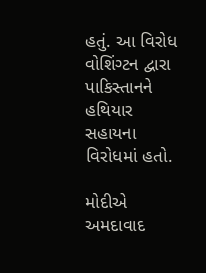હતું. આ વિરોધ વોશિંગ્ટન દ્વારા પાકિસ્તાનને હથિયાર સહાયના વિરોધમાં હતો.

મોદીએ અમદાવાદ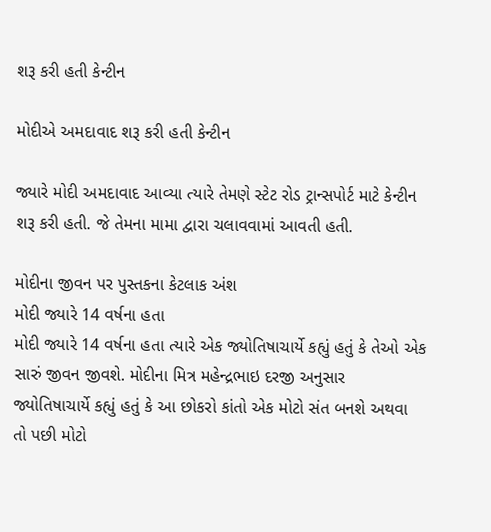શરૂ કરી હતી કેન્ટીન

મોદીએ અમદાવાદ શરૂ કરી હતી કેન્ટીન

જ્યારે મોદી અમદાવાદ આવ્યા ત્યારે તેમણે સ્ટેટ રોડ ટ્રાન્સપોર્ટ માટે કેન્ટીન શરૂ કરી હતી. જે તેમના મામા દ્વારા ચલાવવામાં આવતી હતી.

મોદીના જીવન પર પુસ્તકના કેટલાક અંશ
મોદી જ્યારે 14 વર્ષના હતા
મોદી જ્યારે 14 વર્ષના હતા ત્યારે એક જ્યોતિષાચાર્યે કહ્યું હતું કે તેઓ એક સારું જીવન જીવશે. મોદીના મિત્ર મહેન્દ્રભાઇ દરજી અનુસાર જ્યોતિષાચાર્યે કહ્યું હતું કે આ છોકરો કાંતો એક મોટો સંત બનશે અથવા તો પછી મોટો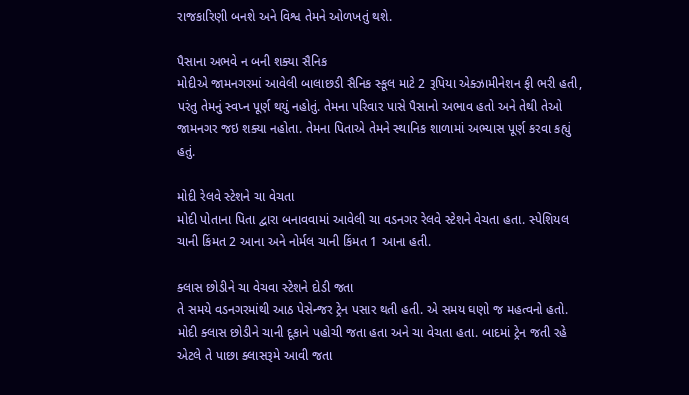રાજકારિણી બનશે અને વિશ્વ તેમને ઓળખતું થશે.

પૈસાના અભવે ન બની શક્યા સૈનિક
મોદીએ જામનગરમાં આવેલી બાલાછડી સૈનિક સ્કૂલ માટે 2 રૂપિયા એક્ઝામીનેશન ફી ભરી હતી, પરંતુ તેમનું સ્વપ્ન પૂર્ણ થયું નહોતું. તેમના પરિવાર પાસે પૈસાનો અભાવ હતો અને તેથી તેઓ જામનગર જઇ શક્યા નહોતા. તેમના પિતાએ તેમને સ્થાનિક શાળામાં અભ્યાસ પૂર્ણ કરવા કહ્યું હતું.

મોદી રેલવે સ્ટેશને ચા વેચતા
મોદી પોતાના પિતા દ્વારા બનાવવામાં આવેલી ચા વડનગર રેલવે સ્ટેશને વેચતા હતા. સ્પેશિયલ ચાની કિંમત 2 આના અને નોર્મલ ચાની કિંમત 1 આના હતી.

ક્લાસ છોડીને ચા વેચવા સ્ટેશને દોડી જતા
તે સમયે વડનગરમાંથી આઠ પેસેન્જર ટ્રેન પસાર થતી હતી. એ સમય ઘણો જ મહત્વનો હતો. મોદી ક્લાસ છોડીને ચાની દૂકાને પહોચી જતા હતા અને ચા વેચતા હતા. બાદમાં ટ્રેન જતી રહે એટલે તે પાછા ક્લાસરૂમે આવી જતા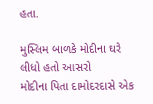હતા.

મુસ્લિમ બાળકે મોદીના ઘરે લીધો હતો આસરો
મોદીના પિતા દામોદરદાસે એક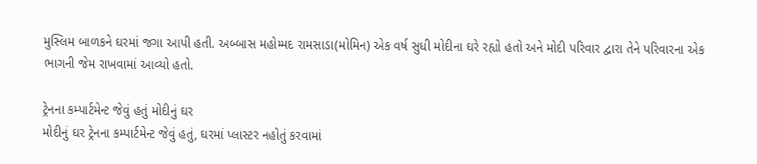મુસ્લિમ બાળકને ઘરમાં જગા આપી હતી. અબ્બાસ મહોમ્મદ રામસાડા(મોમિન) એક વર્ષ સુધી મોદીના ઘરે રહ્યો હતો અને મોદી પરિવાર દ્વારા તેને પરિવારના એક ભાગની જેમ રાખવામાં આવ્યો હતો.

ટ્રેનના કમ્પાર્ટમેન્ટ જેવું હતું મોદીનું ઘર
મોદીનું ઘર ટ્રેનના કમ્પાર્ટમેન્ટ જેવું હતું, ઘરમાં પ્લાસ્ટર નહોતું કરવામાં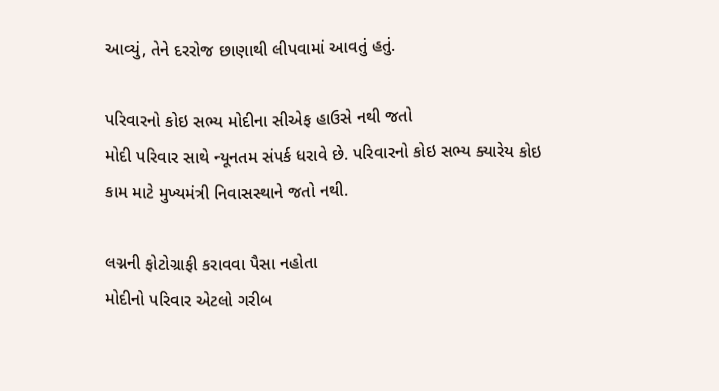આવ્યું, તેને દરરોજ છાણાથી લીપવામાં આવતું હતું.

પરિવારનો કોઇ સભ્ય મોદીના સીએફ હાઉસે નથી જતો
મોદી પરિવાર સાથે ન્યૂનતમ સંપર્ક ધરાવે છે. પરિવારનો કોઇ સભ્ય ક્યારેય કોઇ કામ માટે મુખ્યમંત્રી નિવાસસ્થાને જતો નથી.

લગ્નની ફોટોગ્રાફી કરાવવા પૈસા નહોતા
મોદીનો પરિવાર એટલો ગરીબ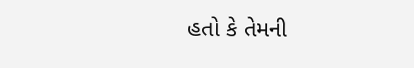હતો કે તેમની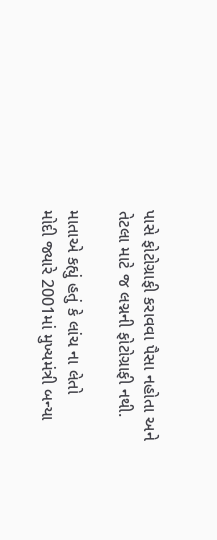પાસે ફોટોગ્રાફી કરાવવા પૈસા નહોતા અને તેટલા માટે જ લગ્નની ફોટોગ્રાફી નથી.

માતાએ કહ્યું હતું કે લાંચ ના લેતો
મોદી જ્યારે 2001માં મુખ્યમંત્રી બન્યા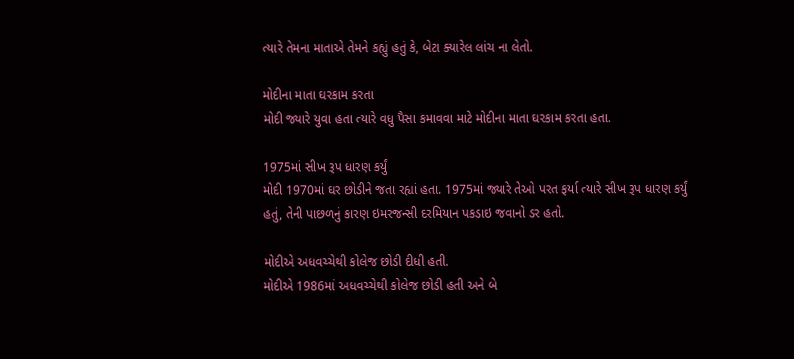ત્યારે તેમના માતાએ તેમને કહ્યું હતું કે, બેટા ક્યારેલ લાંચ ના લેતો.

મોદીના માતા ઘરકામ કરતા
મોદી જ્યારે યુવા હતા ત્યારે વધુ પૈસા કમાવવા માટે મોદીના માતા ઘરકામ કરતા હતા.

1975માં સીખ રૂપ ધારણ કર્યું
મોદી 1970માં ઘર છોડીને જતા રહ્યાં હતા. 1975માં જ્યારે તેઓ પરત ફર્યા ત્યારે સીખ રૂપ ધારણ કર્યું હતું, તેની પાછળનું કારણ ઇમરજન્સી દરમિયાન પકડાઇ જવાનો ડર હતો.

મોદીએ અધવચ્ચેથી કોલેજ છોડી દીધી હતી.
મોદીએ 1986માં અધવચ્ચેથી કોલેજ છોડી હતી અને બે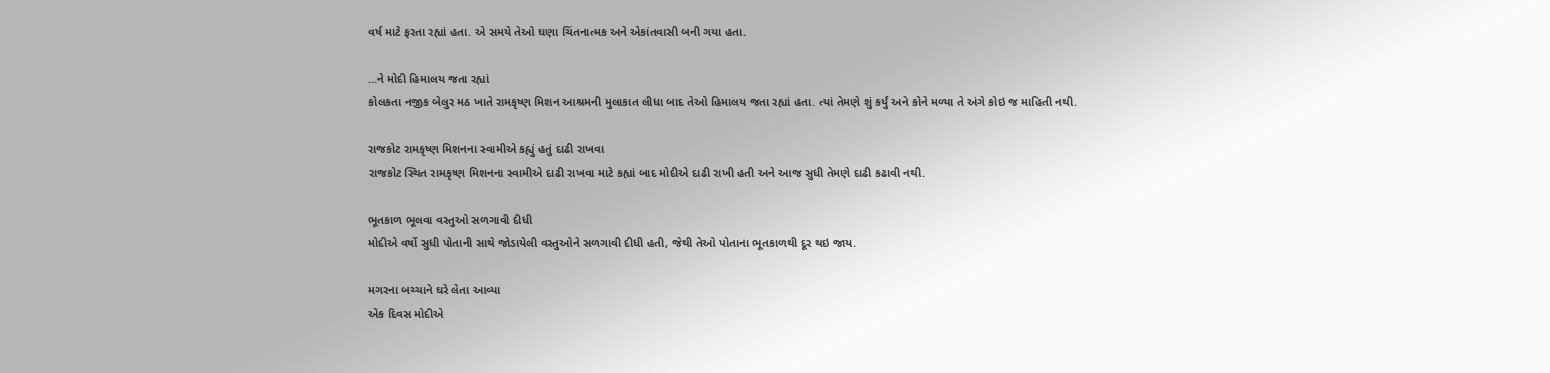વર્ષ માટે ફરતા રહ્યાં હતા. એ સમયે તેઓ ઘણા ચિંતનાત્મક અને એકાંતવાસી બની ગયા હતા.

...ને મોદી હિમાલય જતા રહ્યાં
કોલકતા નજીક બેલુર મઠ ખાતે રામકૃષ્ણ મિશન આશ્રમની મુલાકાત લીધા બાદ તેઓ હિમાલય જતા રહ્યાં હતા. ત્યાં તેમણે શું કર્યું અને કોને મળ્યા તે અંગે કોઇ જ માહિતી નથી.

રાજકોટ રામકૃષ્ણ મિશનના સ્વામીએ કહ્યું હતું દાઢી રાખવા
રાજકોટ સ્થિત રામકૃષ્ણ મિશનના સ્વામીએ દાઢી રાખવા માટે કહ્યાં બાદ મોદીએ દાઢી રાખી હતી અને આજ સુધી તેમણે દાઢી કઢાવી નથી.

ભૂતકાળ ભૂલવા વસ્તુઓ સળગાવી દીધી
મોદીએ વર્ષો સુધી પોતાની સાથે જોડાયેલી વસ્તુઓને સળગાવી દીધી હતી, જેથી તેઓ પોતાના ભૂતકાળથી દૂર થઇ જાય.

મગરના બચ્ચાને ઘરે લેતા આવ્યા
એક દિવસ મોદીએ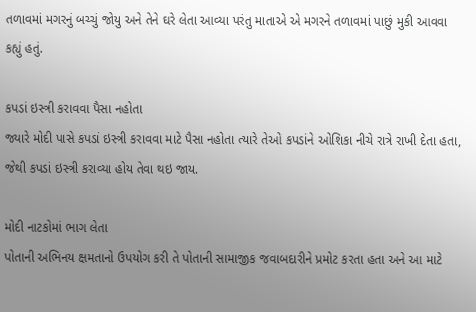તળાવમાં મગરનું બચ્ચું જોયુ અને તેને ઘરે લેતા આવ્યા પરંતુ માતાએ એ મગરને તળાવમાં પાછું મુકી આવવા કહ્યું હતું.

કપડાં ઇસ્ત્રી કરાવવા પૈસા નહોતા
જ્યારે મોદી પાસે કપડાં ઇસ્ત્રી કરાવવા માટે પૈસા નહોતા ત્યારે તેઓ કપડાંને ઓશિકા નીચે રાત્રે રાખી દેતા હતા, જેથી કપડાં ઇસ્ત્રી કરાવ્યા હોય તેવા થઇ જાય.

મોદી નાટકોમાં ભાગ લેતા
પોતાની અભિનય ક્ષમતાનો ઉપયોગ કરી તે પોતાની સામાજીક જવાબદારીને પ્રમોટ કરતા હતા અને આ માટે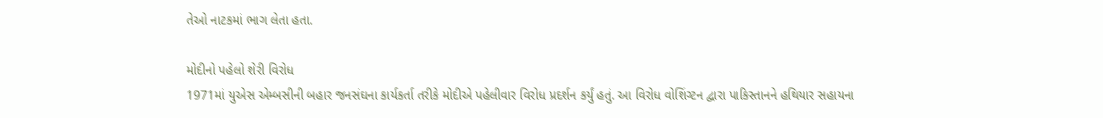તેઓ નાટકમાં ભાગ લેતા હતા.

મોદીનો પહેલો શેરી વિરોધ
1971માં યુએસ એમ્બસીની બહાર જનસંઘના કાર્યકર્તા તરીકે મોદીએ પહેલીવાર વિરોધ પ્રદર્શન કર્યું હતું. આ વિરોધ વોશિંગ્ટન દ્વારા પાકિસ્તાનને હથિયાર સહાયના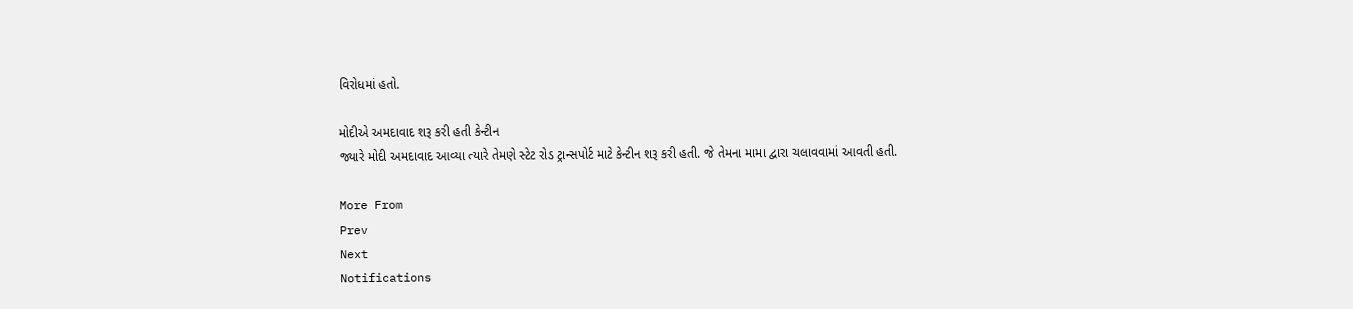વિરોધમાં હતો.

મોદીએ અમદાવાદ શરૂ કરી હતી કેન્ટીન
જ્યારે મોદી અમદાવાદ આવ્યા ત્યારે તેમણે સ્ટેટ રોડ ટ્રાન્સપોર્ટ માટે કેન્ટીન શરૂ કરી હતી. જે તેમના મામા દ્વારા ચલાવવામાં આવતી હતી.

More From
Prev
Next
Notifications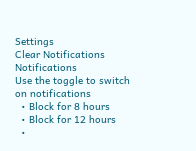Settings
Clear Notifications
Notifications
Use the toggle to switch on notifications
  • Block for 8 hours
  • Block for 12 hours
  •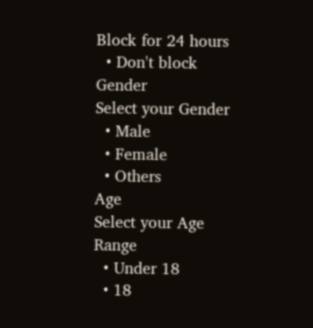Block for 24 hours
  • Don't block
Gender
Select your Gender
  • Male
  • Female
  • Others
Age
Select your Age Range
  • Under 18
  • 18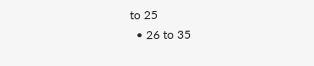to 25
  • 26 to 35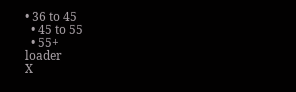• 36 to 45
  • 45 to 55
  • 55+
loader
X